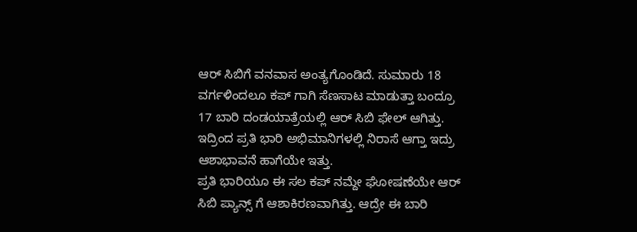ಆರ್ ಸಿಬಿಗೆ ವನವಾಸ ಅಂತ್ಯಗೊಂಡಿದೆ. ಸುಮಾರು 18 ವರ್ಗಳಿಂದಲೂ ಕಪ್ ಗಾಗಿ ಸೆಣಸಾಟ ಮಾಡುತ್ತಾ ಬಂದ್ರೂ 17 ಬಾರಿ ದಂಡಯಾತ್ರೆಯಲ್ಲಿ ಆರ್ ಸಿಬಿ ಫೇಲ್ ಆಗಿತ್ತು.
ಇದ್ರಿಂದ ಪ್ರತಿ ಭಾರಿ ಅಭಿಮಾನಿಗಳಲ್ಲಿ ನಿರಾಸೆ ಆಗ್ತಾ ಇದ್ರು ಆಶಾಭಾವನೆ ಹಾಗೆಯೇ ಇತ್ತು.
ಪ್ರತಿ ಭಾರಿಯೂ ಈ ಸಲ ಕಪ್ ನಮ್ದೇ ಘೋಷಣೆಯೇ ಆರ್ ಸಿಬಿ ಪ್ಯಾನ್ಸ್ ಗೆ ಆಶಾಕಿರಣವಾಗಿತ್ತು. ಆದ್ರೇ ಈ ಬಾರಿ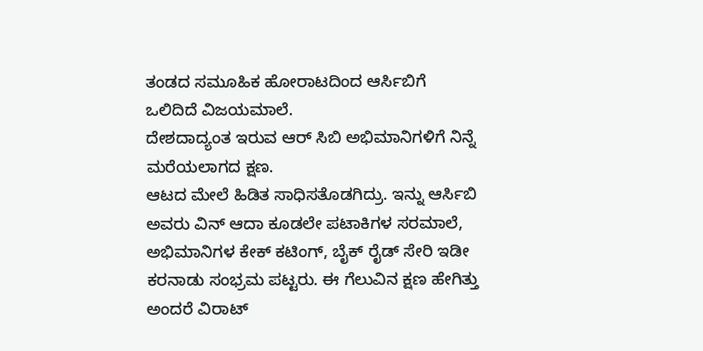ತಂಡದ ಸಮೂಹಿಕ ಹೋರಾಟದಿಂದ ಆರ್ಸಿಬಿಗೆ ಒಲಿದಿದೆ ವಿಜಯಮಾಲೆ.
ದೇಶದಾದ್ಯಂತ ಇರುವ ಆರ್ ಸಿಬಿ ಅಭಿಮಾನಿಗಳಿಗೆ ನಿನ್ನೆ ಮರೆಯಲಾಗದ ಕ್ಷಣ.
ಆಟದ ಮೇಲೆ ಹಿಡಿತ ಸಾಧಿಸತೊಡಗಿದ್ರು. ಇನ್ನು ಆರ್ಸಿಬಿ ಅವರು ವಿನ್ ಆದಾ ಕೂಡಲೇ ಪಟಾಕಿಗಳ ಸರಮಾಲೆ, ಅಭಿಮಾನಿಗಳ ಕೇಕ್ ಕಟಿಂಗ್, ಬೈಕ್ ರೈಡ್ ಸೇರಿ ಇಡೀ ಕರನಾಡು ಸಂಭ್ರಮ ಪಟ್ಟರು. ಈ ಗೆಲುವಿನ ಕ್ಷಣ ಹೇಗಿತ್ತು ಅಂದರೆ ವಿರಾಟ್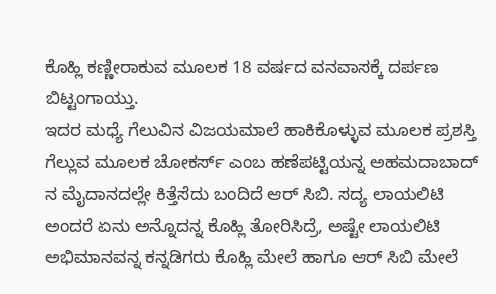ಕೊಹ್ಲಿ ಕಣ್ಣೀರಾಕುವ ಮೂಲಕ 18 ವರ್ಷದ ವನವಾಸಕ್ಕೆ ದರ್ಪಣ ಬಿಟ್ಟಂಗಾಯ್ತು.
ಇದರ ಮಧ್ಯೆ ಗೆಲುವಿನ ವಿಜಯಮಾಲೆ ಹಾಕಿಕೊಳ್ಳುವ ಮೂಲಕ ಪ್ರಶಸ್ತಿ ಗೆಲ್ಲುವ ಮೂಲಕ ಚೋಕರ್ಸ್ ಎಂಬ ಹಣೆಪಟ್ಟಿಯನ್ನ ಅಹಮದಾಬಾದ್ ನ ಮೈದಾನದಲ್ಲೇ ಕಿತ್ತೆಸೆದು ಬಂದಿದೆ ಆರ್ ಸಿಬಿ. ಸದ್ಯ ಲಾಯಲಿಟಿ ಅಂದರೆ ಏನು ಅನ್ನೊದನ್ನ ಕೊಹ್ಲಿ ತೋರಿಸಿದ್ರೆ, ಅಷ್ಟೇ ಲಾಯಲಿಟಿ ಅಭಿಮಾನವನ್ನ ಕನ್ನಡಿಗರು ಕೊಹ್ಲಿ ಮೇಲೆ ಹಾಗೂ ಆರ್ ಸಿಬಿ ಮೇಲೆ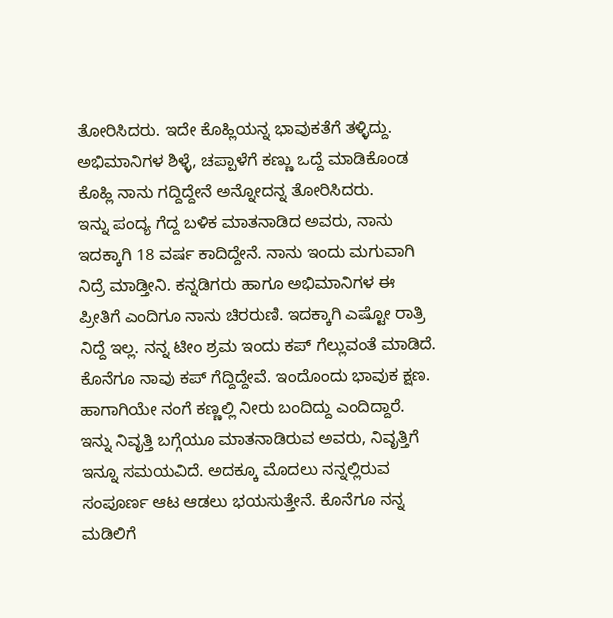ತೋರಿಸಿದರು. ಇದೇ ಕೊಹ್ಲಿಯನ್ನ ಭಾವುಕತೆಗೆ ತಳ್ಳಿದ್ದು. ಅಭಿಮಾನಿಗಳ ಶಿಳ್ಳೆ, ಚಪ್ಪಾಳೆಗೆ ಕಣ್ಣು ಒದ್ದೆ ಮಾಡಿಕೊಂಡ ಕೊಹ್ಲಿ ನಾನು ಗದ್ದಿದ್ದೇನೆ ಅನ್ನೋದನ್ನ ತೋರಿಸಿದರು.
ಇನ್ನು ಪಂದ್ಯ ಗೆದ್ದ ಬಳಿಕ ಮಾತನಾಡಿದ ಅವರು, ನಾನು ಇದಕ್ಕಾಗಿ 18 ವರ್ಷ ಕಾದಿದ್ದೇನೆ. ನಾನು ಇಂದು ಮಗುವಾಗಿ ನಿದ್ರೆ ಮಾಡ್ತೀನಿ. ಕನ್ನಡಿಗರು ಹಾಗೂ ಅಭಿಮಾನಿಗಳ ಈ ಪ್ರೀತಿಗೆ ಎಂದಿಗೂ ನಾನು ಚಿರರುಣಿ. ಇದಕ್ಕಾಗಿ ಎಷ್ಟೋ ರಾತ್ರಿ ನಿದ್ದೆ ಇಲ್ಲ. ನನ್ನ ಟೀಂ ಶ್ರಮ ಇಂದು ಕಪ್ ಗೆಲ್ಲುವಂತೆ ಮಾಡಿದೆ. ಕೊನೆಗೂ ನಾವು ಕಪ್ ಗೆದ್ದಿದ್ದೇವೆ. ಇಂದೊಂದು ಭಾವುಕ ಕ್ಷಣ. ಹಾಗಾಗಿಯೇ ನಂಗೆ ಕಣ್ಣಲ್ಲಿ ನೀರು ಬಂದಿದ್ದು ಎಂದಿದ್ದಾರೆ.
ಇನ್ನು ನಿವೃತ್ತಿ ಬಗ್ಗೆಯೂ ಮಾತನಾಡಿರುವ ಅವರು, ನಿವೃತ್ತಿಗೆ ಇನ್ನೂ ಸಮಯವಿದೆ. ಅದಕ್ಕೂ ಮೊದಲು ನನ್ನಲ್ಲಿರುವ ಸಂಪೂರ್ಣ ಆಟ ಆಡಲು ಭಯಸುತ್ತೇನೆ. ಕೊನೆಗೂ ನನ್ನ ಮಡಿಲಿಗೆ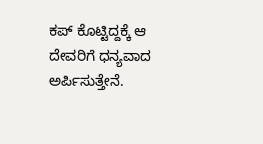ಕಪ್ ಕೊಟ್ಟಿದ್ದಕ್ಕೆ ಆ ದೇವರಿಗೆ ಧನ್ಯವಾದ ಅರ್ಪಿಸುತ್ತೇನೆ.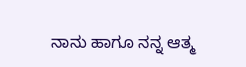ನಾನು ಹಾಗೂ ನನ್ನ ಆತ್ಮ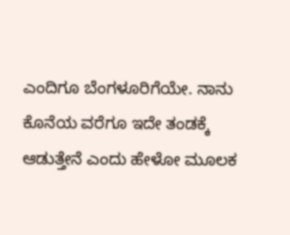ಎಂದಿಗೂ ಬೆಂಗಳೂರಿಗೆಯೇ. ನಾನು ಕೊನೆಯ ವರೆಗೂ ಇದೇ ತಂಡಕ್ಕೆ ಆಡುತ್ತೇನೆ ಎಂದು ಹೇಳೋ ಮೂಲಕ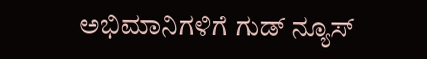ಅಭಿಮಾನಿಗಳಿಗೆ ಗುಡ್ ನ್ಯೂಸ್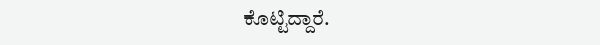ಕೊಟ್ಟಿದ್ದಾರೆ.